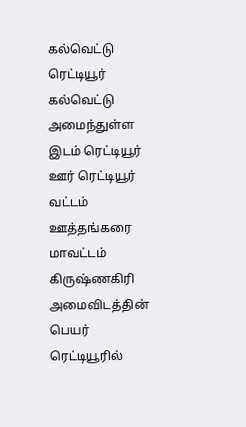கல்வெட்டு
ரெட்டியூர்
கல்வெட்டு அமைந்துள்ள இடம் ரெட்டியூர்
ஊர் ரெட்டியூர்
வட்டம் ஊத்தங்கரை
மாவட்டம் கிருஷ்ணகிரி
அமைவிடத்தின் பெயர் ரெட்டியூரில்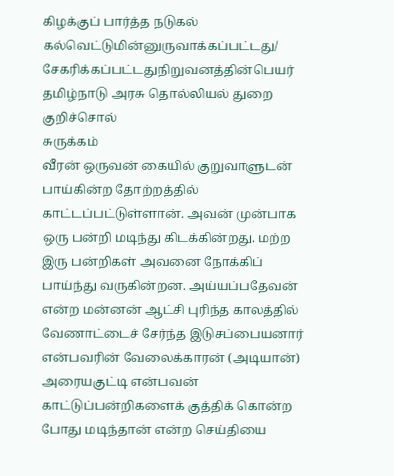கிழக்குப் பார்த்த நடுகல்
கல்வெட்டுமின்னுருவாக்கப்பட்டது/ சேகரிக்கப்பட்டதுநிறுவனத்தின்பெயர் தமிழ்நாடு அரசு தொல்லியல் துறை
குறிச்சொல்
சுருக்கம்
வீரன் ஒருவன் கையில் குறுவாளுடன் பாய்கின்ற தோற்றத்தில் காட்டப்பட்டுள்ளான். அவன் முன்பாக ஒரு பன்றி மடிந்து கிடக்கின்றது. மற்ற இரு பன்றிகள் அவனை நோக்கிப் பாய்ந்து வருகின்றன. அய்யப்பதேவன் என்ற மன்னன் ஆட்சி புரிந்த காலத்தில் வேணாட்டைச் சேர்ந்த இடுசப்பையனார் என்பவரின் வேலைக்காரன் (அடியான்) அரையகுட்டி என்பவன் காட்டுப்பன்றிகளைக் குத்திக் கொன்ற போது மடிந்தான் என்ற செய்தியை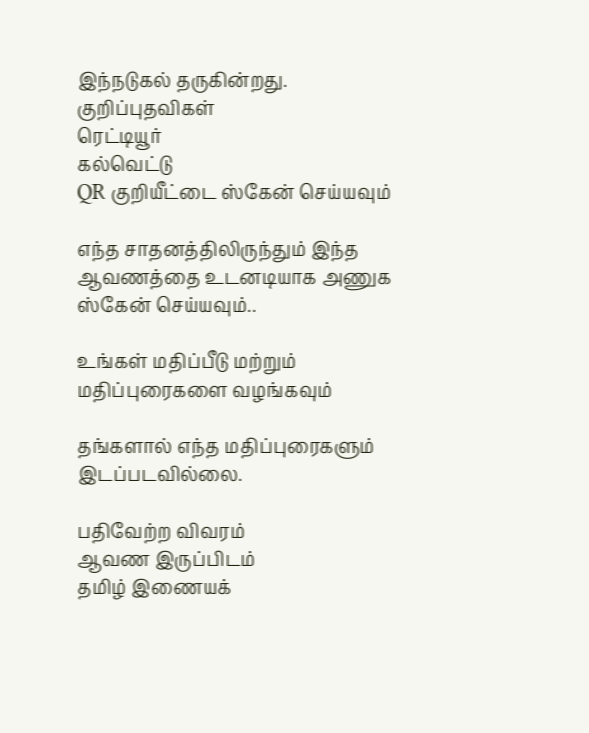இந்நடுகல் தருகின்றது.
குறிப்புதவிகள்
ரெட்டியூர்
கல்வெட்டு
QR குறியீட்டை ஸ்கேன் செய்யவும்

எந்த சாதனத்திலிருந்தும் இந்த ஆவணத்தை உடனடியாக அணுக ஸ்கேன் செய்யவும்..

உங்கள் மதிப்பீடு மற்றும் மதிப்புரைகளை வழங்கவும்

தங்களால் எந்த மதிப்புரைகளும் இடப்படவில்லை.

பதிவேற்ற விவரம்
ஆவண இருப்பிடம்
தமிழ் இணையக்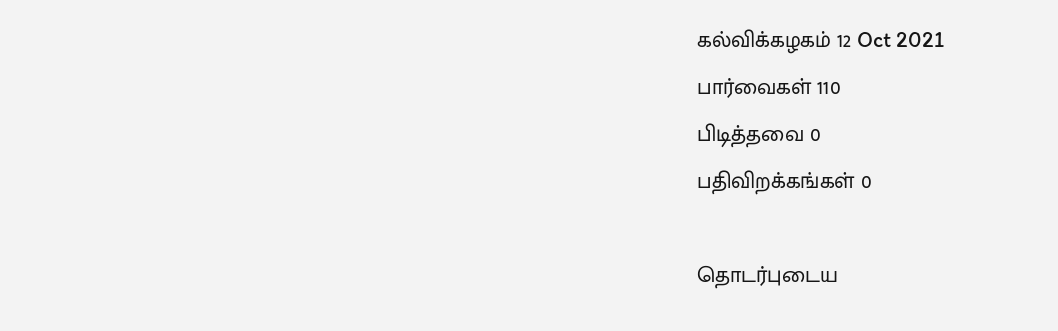கல்விக்கழகம் 12 Oct 2021
பார்வைகள் 110
பிடித்தவை 0
பதிவிறக்கங்கள் 0

தொடர்புடைய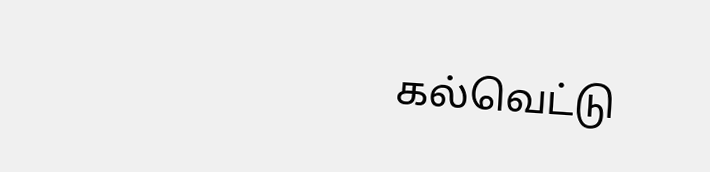கல்வெட்டு